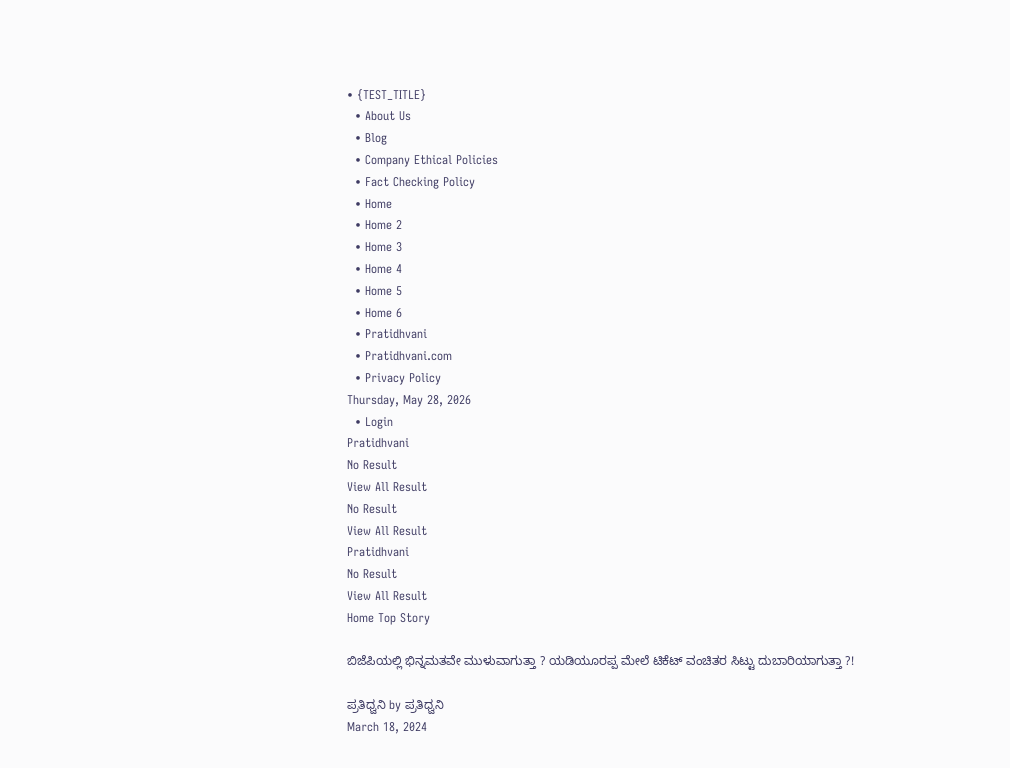• {TEST_TITLE}
  • About Us
  • Blog
  • Company Ethical Policies
  • Fact Checking Policy
  • Home
  • Home 2
  • Home 3
  • Home 4
  • Home 5
  • Home 6
  • Pratidhvani
  • Pratidhvani.com
  • Privacy Policy
Thursday, May 28, 2026
  • Login
Pratidhvani
No Result
View All Result
No Result
View All Result
Pratidhvani
No Result
View All Result
Home Top Story

ಬಿಜೆಪಿಯಲ್ಲಿ ಭಿನ್ನಮತವೇ ಮುಳುವಾಗುತ್ತಾ ? ಯಡಿಯೂರಪ್ಪ ಮೇಲೆ ಟಿಕೆಟ್ ವಂಚಿತರ ಸಿಟ್ಟು ದುಬಾರಿಯಾಗುತ್ತಾ ?!

ಪ್ರತಿಧ್ವನಿ by ಪ್ರತಿಧ್ವನಿ
March 18, 2024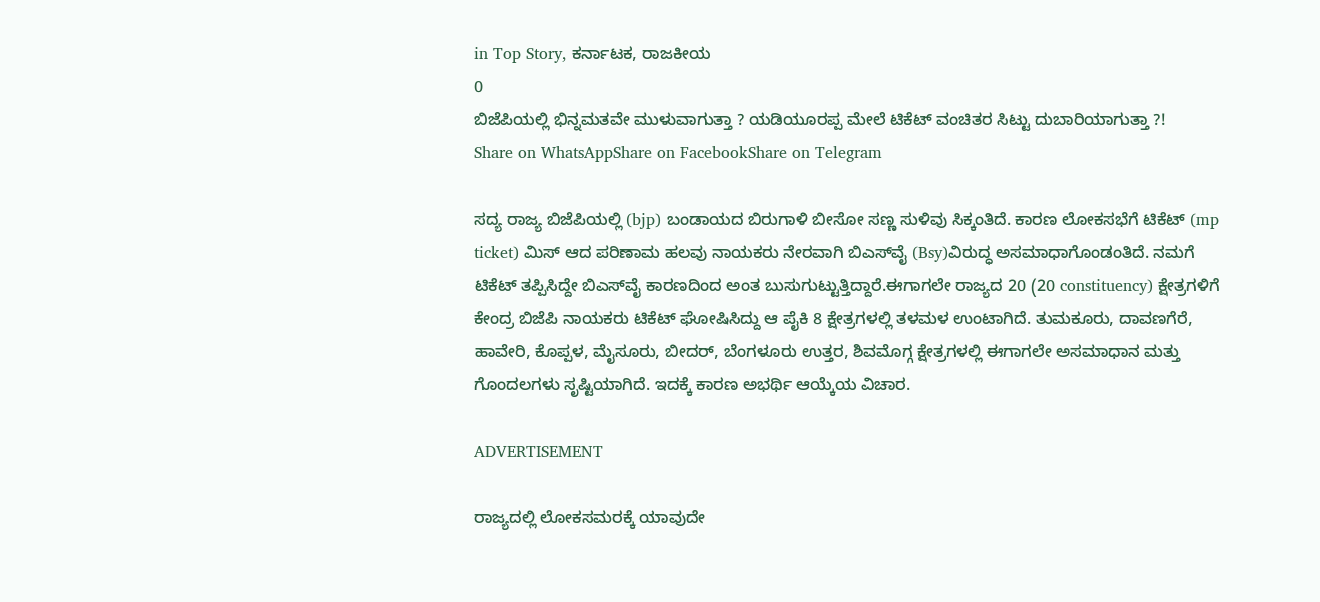in Top Story, ಕರ್ನಾಟಕ, ರಾಜಕೀಯ
0
ಬಿಜೆಪಿಯಲ್ಲಿ ಭಿನ್ನಮತವೇ ಮುಳುವಾಗುತ್ತಾ ? ಯಡಿಯೂರಪ್ಪ ಮೇಲೆ ಟಿಕೆಟ್ ವಂಚಿತರ ಸಿಟ್ಟು ದುಬಾರಿಯಾಗುತ್ತಾ ?!
Share on WhatsAppShare on FacebookShare on Telegram

ಸದ್ಯ ರಾಜ್ಯ ಬಿಜೆಪಿಯಲ್ಲಿ (bjp) ಬಂಡಾಯದ ಬಿರುಗಾಳಿ ಬೀಸೋ ಸಣ್ಣ ಸುಳಿವು ಸಿಕ್ಕಂತಿದೆ. ಕಾರಣ ಲೋಕಸಭೆಗೆ ಟಿಕೆಟ್ (mp ticket) ಮಿಸ್ ಆದ ಪರಿಣಾಮ ಹಲವು ನಾಯಕರು ನೇರವಾಗಿ ಬಿಎಸ್‌ವೈ (Bsy)ವಿರುದ್ಧ ಅಸಮಾಧಾಗೊಂಡಂತಿದೆ. ನಮಗೆ ಟಿಕೆಟ್ ತಪ್ಪಿಸಿದ್ದೇ ಬಿಎಸ್‌ವೈ ಕಾರಣದಿಂದ ಅಂತ ಬುಸುಗುಟ್ಟುತ್ತಿದ್ದಾರೆ.ಈಗಾಗಲೇ ರಾಜ್ಯದ 20 (20 constituency) ಕ್ಷೇತ್ರಗಳಿಗೆ ಕೇಂದ್ರ ಬಿಜೆಪಿ ನಾಯಕರು ಟಿಕೆಟ್ ಘೋಷಿಸಿದ್ದು ಆ ಪೈಕಿ 8 ಕ್ಷೇತ್ರಗಳಲ್ಲಿ ತಳಮಳ ಉಂಟಾಗಿದೆ. ತುಮಕೂರು, ದಾವಣಗೆರೆ, ಹಾವೇರಿ, ಕೊಪ್ಪಳ, ಮೈಸೂರು, ಬೀದರ್, ಬೆಂಗಳೂರು ಉತ್ತರ, ಶಿವಮೊಗ್ಗ ಕ್ಷೇತ್ರಗಳಲ್ಲಿ ಈಗಾಗಲೇ ಅಸಮಾಧಾನ ಮತ್ತು ಗೊಂದಲಗಳು ಸೃಷ್ಟಿಯಾಗಿದೆ. ಇದಕ್ಕೆ ಕಾರಣ ಅಭರ್ಥಿ ಆಯ್ಕೆಯ ವಿಚಾರ.

ADVERTISEMENT

ರಾಜ್ಯದಲ್ಲಿ ಲೋಕಸಮರಕ್ಕೆ ಯಾವುದೇ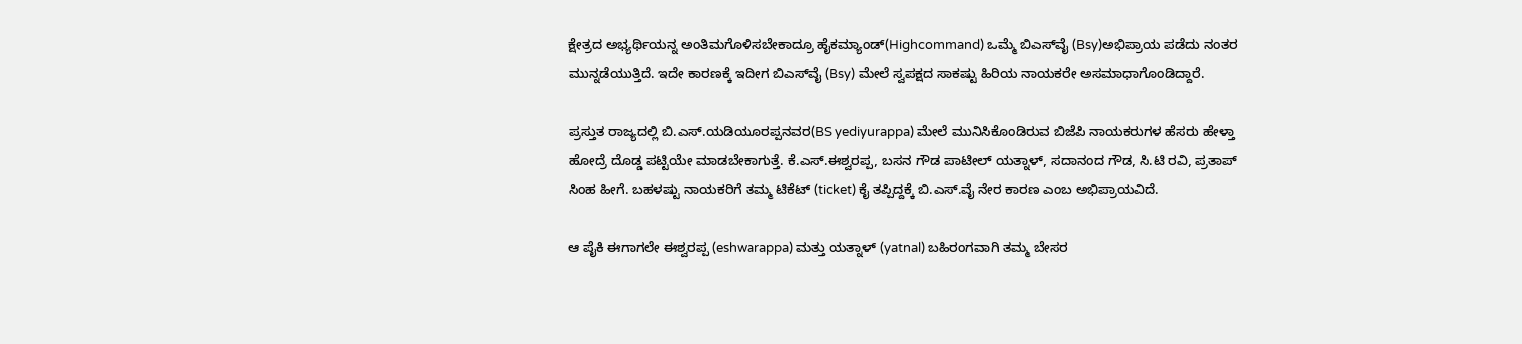ಕ್ಷೇತ್ರದ ಅಭ್ಯರ್ಥಿಯನ್ನ ಅಂತಿಮಗೊಳಿಸಬೇಕಾದ್ರೂ ಹೈಕಮ್ಯಾಂಡ್(Highcommand) ಒಮ್ಮೆ ಬಿಎಸ್‌ವೈ (Bsy)ಅಭಿಪ್ರಾಯ ಪಡೆದು ನಂತರ ಮುನ್ನಡೆಯುತ್ತಿದೆ. ಇದೇ ಕಾರಣಕ್ಕೆ ಇದೀಗ ಬಿಎಸ್‌ವೈ (Bsy) ಮೇಲೆ ಸ್ವಪಕ್ಷದ ಸಾಕಷ್ಟು ಹಿರಿಯ ನಾಯಕರೇ ಅಸಮಾಧಾಗೊಂಡಿದ್ದಾರೆ.

ಪ್ರಸ್ತುತ ರಾಜ್ಯದಲ್ಲಿ ಬಿ.ಎಸ್.ಯಡಿಯೂರಪ್ಪನವರ(BS yediyurappa) ಮೇಲೆ ಮುನಿಸಿಕೊಂಡಿರುವ ಬಿಜೆಪಿ ನಾಯಕರುಗಳ ಹೆಸರು ಹೇಳ್ತಾ ಹೋದ್ರೆ ದೊಡ್ಡ ಪಟ್ಟಿಯೇ ಮಾಡಬೇಕಾಗುತ್ತೆ. ಕೆ.ಎಸ್.ಈಶ್ವರಪ್ಪ, ಬಸನ ಗೌಡ ಪಾಟೀಲ್ ಯತ್ನಾಳ್‌, ಸದಾನಂದ ಗೌಡ, ಸಿ.ಟಿ ರವಿ, ಪ್ರತಾಪ್ ಸಿಂಹ ಹೀಗೆ. ಬಹಳಷ್ಟು ನಾಯಕರಿಗೆ ತಮ್ಮ ಟಿಕೆಟ್ (ticket) ಕೈ ತಪ್ಪಿದ್ದಕ್ಕೆ ಬಿ.ಎಸ್.ವೈ ನೇರ ಕಾರಣ ಎಂಬ ಅಭಿಪ್ರಾಯವಿದೆ.

ಆ ಪೈಕಿ ಈಗಾಗಲೇ ಈಶ್ವರಪ್ಪ (eshwarappa) ಮತ್ತು ಯತ್ನಾಳ್ (yatnal) ಬಹಿರಂಗವಾಗಿ ತಮ್ಮ ಬೇಸರ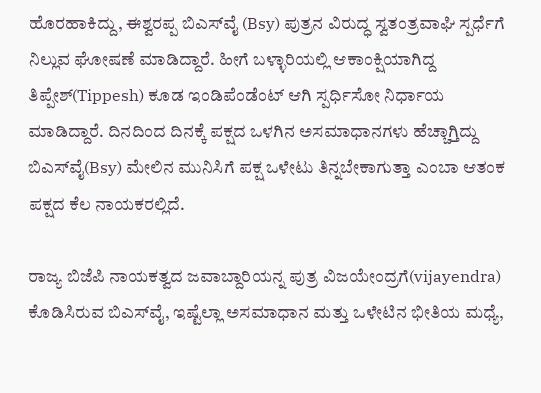ಹೊರಹಾಕಿದ್ದು, ಈಶ್ವರಪ್ಪ ಬಿಎಸ್‌ವೈ (Bsy) ಪುತ್ರನ ವಿರುದ್ಧ ಸ್ವತಂತ್ರವಾಘಿ ಸ್ಪರ್ಧೆಗೆ ನಿಲ್ಲುವ ಘೋಷಣೆ ಮಾಡಿದ್ದಾರೆ. ಹೀಗೆ ಬಳ್ಳಾರಿಯಲ್ಲಿ ಆಕಾಂಕ್ಷಿಯಾಗಿದ್ದ ತಿಪ್ಪೇಶ್(Tippesh) ಕೂಡ ಇಂಡಿಪೆಂಡೆಂಟ್ ಆಗಿ ಸ್ಪರ್ಧಿಸೋ ನಿರ್ಧಾಯ ಮಾಡಿದ್ದಾರೆ. ದಿನದಿಂದ ದಿನಕ್ಕೆ ಪಕ್ಷದ ಒಳಗಿನ ಅಸಮಾಧಾನಗಳು ಹೆಚ್ಚಾಗ್ತಿದ್ದು ಬಿಎಸ್‌ವೈ(Bsy) ಮೇಲಿನ ಮುನಿಸಿಗೆ ಪಕ್ಷ ಒಳೇಟು ತಿನ್ನಬೇಕಾಗುತ್ತಾ ಎಂಬಾ ಆತಂಕ ಪಕ್ಷದ ಕೆಲ ನಾಯಕರಲ್ಲಿದೆ.

ರಾಜ್ಯ ಬಿಜೆಪಿ ನಾಯಕತ್ವದ ಜವಾಬ್ದಾರಿಯನ್ನ ಪುತ್ರ ವಿಜಯೇಂದ್ರಗೆ(vijayendra) ಕೊಡಿಸಿರುವ ಬಿಎಸ್‌ವೈ, ಇಷ್ಟೆಲ್ಲಾ ಅಸಮಾಧಾನ ಮತ್ತು ಒಳೇಟಿನ ಭೀತಿಯ ಮಧ್ಯೆ,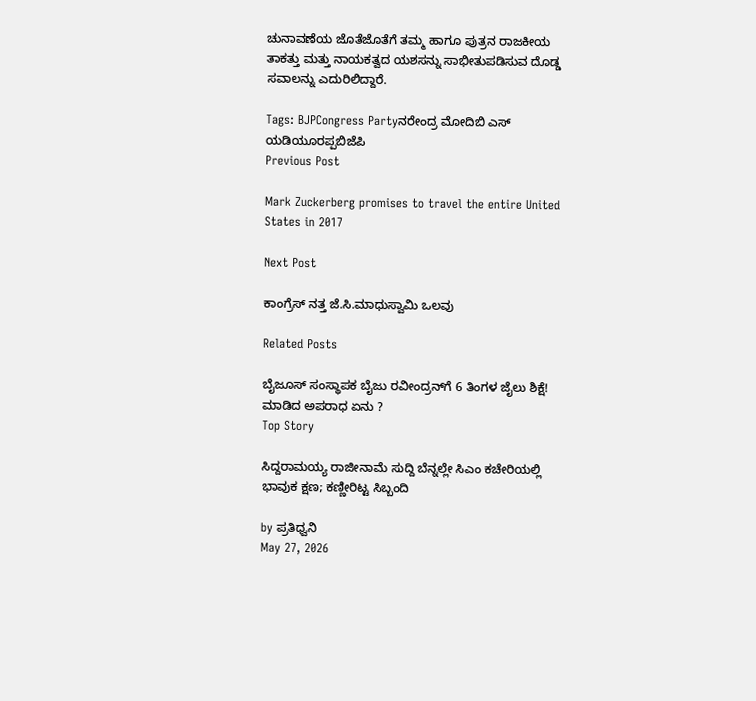ಚುನಾವಣೆಯ ಜೊತೆಜೊತೆಗೆ ತಮ್ಮ ಹಾಗೂ ಪುತ್ರನ ರಾಜಕೀಯ ತಾಕತ್ತು ಮತ್ತು ನಾಯಕತ್ವದ ಯಶಸನ್ನು ಸಾಭೀತುಪಡಿಸುವ ದೊಡ್ಡ ಸವಾಲನ್ನು ಎದುರಿಲಿದ್ದಾರೆ.

Tags: BJPCongress Partyನರೇಂದ್ರ ಮೋದಿಬಿ ಎಸ್ ಯಡಿಯೂರಪ್ಪಬಿಜೆಪಿ
Previous Post

Mark Zuckerberg promises to travel the entire United States in 2017

Next Post

ಕಾಂಗ್ರೆಸ್ ನತ್ತ ಜೆ.ಸಿ.ಮಾಧುಸ್ವಾಮಿ ಒಲವು

Related Posts

ಬೈಜೂಸ್ ಸಂಸ್ಥಾಪಕ ಬೈಜು ರವೀಂದ್ರನ್‌ಗೆ 6 ತಿಂಗಳ ಜೈಲು ಶಿಕ್ಷೆ! ಮಾಡಿದ ಅಪರಾಧ ಏನು ?
Top Story

ಸಿದ್ದರಾಮಯ್ಯ ರಾಜೀನಾಮೆ ಸುದ್ದಿ ಬೆನ್ನಲ್ಲೇ ಸಿಎಂ ಕಚೇರಿಯಲ್ಲಿ ಭಾವುಕ ಕ್ಷಣ; ಕಣ್ಣೀರಿಟ್ಟ ಸಿಬ್ಬಂದಿ

by ಪ್ರತಿಧ್ವನಿ
May 27, 2026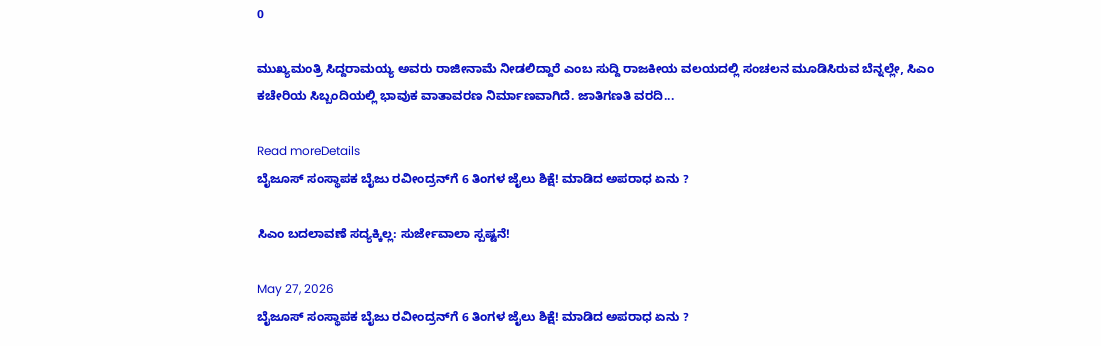0

ಮುಖ್ಯಮಂತ್ರಿ ಸಿದ್ದರಾಮಯ್ಯ ಅವರು ರಾಜೀನಾಮೆ ನೀಡಲಿದ್ದಾರೆ ಎಂಬ ಸುದ್ದಿ ರಾಜಕೀಯ ವಲಯದಲ್ಲಿ ಸಂಚಲನ ಮೂಡಿಸಿರುವ ಬೆನ್ನಲ್ಲೇ, ಸಿಎಂ ಕಚೇರಿಯ ಸಿಬ್ಬಂದಿಯಲ್ಲಿ ಭಾವುಕ ವಾತಾವರಣ ನಿರ್ಮಾಣವಾಗಿದೆ. ಜಾತಿಗಣತಿ ವರದಿ...

Read moreDetails
ಬೈಜೂಸ್ ಸಂಸ್ಥಾಪಕ ಬೈಜು ರವೀಂದ್ರನ್‌ಗೆ 6 ತಿಂಗಳ ಜೈಲು ಶಿಕ್ಷೆ! ಮಾಡಿದ ಅಪರಾಧ ಏನು ?

ಸಿಎಂ ಬದಲಾವಣೆ ಸದ್ಯಕ್ಕಿಲ್ಲ: ಸುರ್ಜೇವಾಲಾ ಸ್ಪಷ್ಟನೆ!

May 27, 2026
ಬೈಜೂಸ್ ಸಂಸ್ಥಾಪಕ ಬೈಜು ರವೀಂದ್ರನ್‌ಗೆ 6 ತಿಂಗಳ ಜೈಲು ಶಿಕ್ಷೆ! ಮಾಡಿದ ಅಪರಾಧ ಏನು ?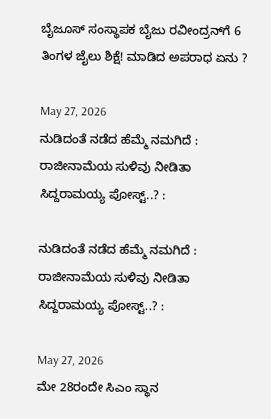ಬೈಜೂಸ್ ಸಂಸ್ಥಾಪಕ ಬೈಜು ರವೀಂದ್ರನ್‌ಗೆ 6 ತಿಂಗಳ ಜೈಲು ಶಿಕ್ಷೆ! ಮಾಡಿದ ಅಪರಾಧ ಏನು ?

May 27, 2026
ನುಡಿದಂತೆ ನಡೆದ ಹೆಮ್ಮೆ ನಮಗಿದೆ : ರಾಜೀನಾಮೆಯ ಸುಳಿವು ನೀಡಿತಾ ಸಿದ್ದರಾಮಯ್ಯ ಪೋಸ್ಟ್‌..? :

ನುಡಿದಂತೆ ನಡೆದ ಹೆಮ್ಮೆ ನಮಗಿದೆ : ರಾಜೀನಾಮೆಯ ಸುಳಿವು ನೀಡಿತಾ ಸಿದ್ದರಾಮಯ್ಯ ಪೋಸ್ಟ್‌..? :

May 27, 2026
ಮೇ 28ರಂದೇ ಸಿಎಂ ಸ್ಥಾನ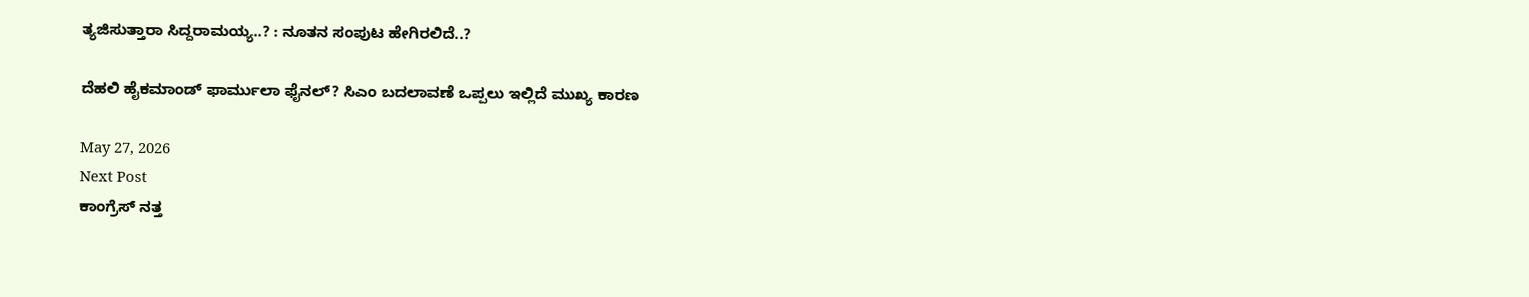ತ್ಯಜಿಸುತ್ತಾರಾ ಸಿದ್ದರಾಮಯ್ಯ..? : ನೂತನ ಸಂಪುಟ ಹೇಗಿರಲಿದೆ..?

ದೆಹಲಿ ಹೈಕಮಾಂಡ್ ಫಾರ್ಮುಲಾ ಫೈನಲ್? ಸಿಎಂ ಬದಲಾವಣೆ ಒಪ್ಪಲು ಇಲ್ಲಿದೆ ಮುಖ್ಯ ಕಾರಣ

May 27, 2026
Next Post
ಕಾಂಗ್ರೆಸ್ ನತ್ತ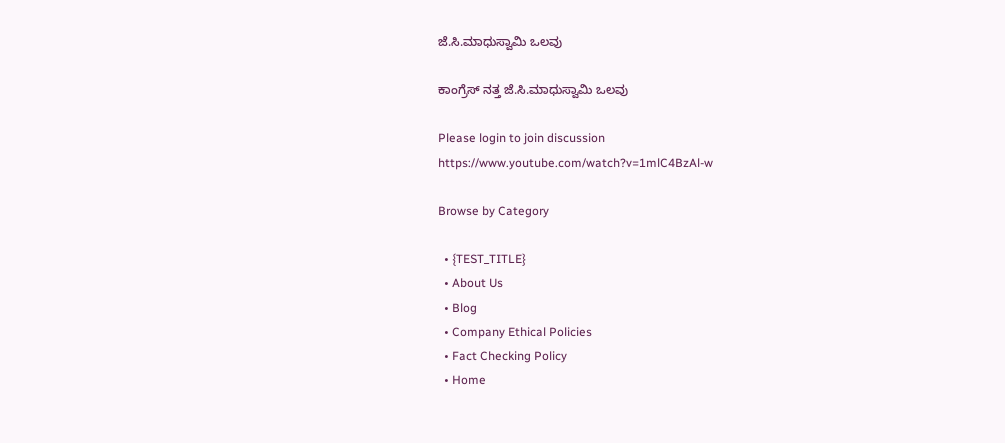ಜೆ.ಸಿ.ಮಾಧುಸ್ವಾಮಿ ಒಲವು

ಕಾಂಗ್ರೆಸ್ ನತ್ತ ಜೆ.ಸಿ.ಮಾಧುಸ್ವಾಮಿ ಒಲವು

Please login to join discussion
https://www.youtube.com/watch?v=1mlC4BzAl-w

Browse by Category

  • {TEST_TITLE}
  • About Us
  • Blog
  • Company Ethical Policies
  • Fact Checking Policy
  • Home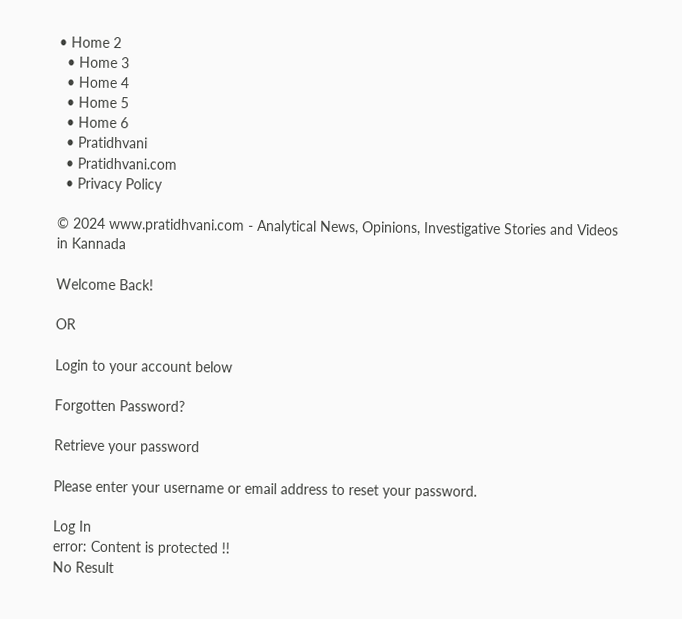• Home 2
  • Home 3
  • Home 4
  • Home 5
  • Home 6
  • Pratidhvani
  • Pratidhvani.com
  • Privacy Policy

© 2024 www.pratidhvani.com - Analytical News, Opinions, Investigative Stories and Videos in Kannada

Welcome Back!

OR

Login to your account below

Forgotten Password?

Retrieve your password

Please enter your username or email address to reset your password.

Log In
error: Content is protected !!
No Result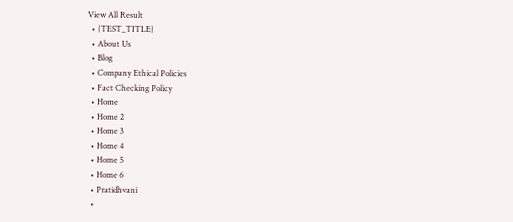View All Result
  • {TEST_TITLE}
  • About Us
  • Blog
  • Company Ethical Policies
  • Fact Checking Policy
  • Home
  • Home 2
  • Home 3
  • Home 4
  • Home 5
  • Home 6
  • Pratidhvani
  •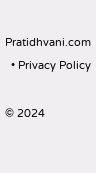Pratidhvani.com
  • Privacy Policy

© 2024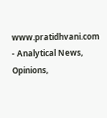www.pratidhvani.com - Analytical News, Opinions,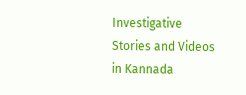Investigative Stories and Videos in Kannada